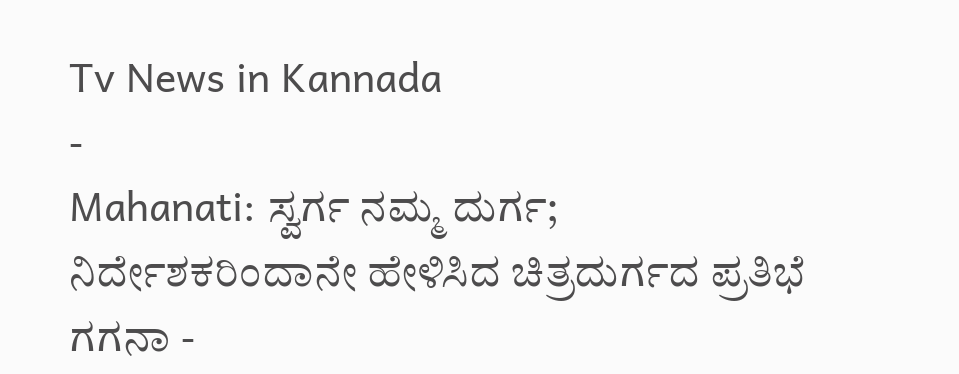Tv News in Kannada
-
Mahanati: ಸ್ವರ್ಗ ನಮ್ಮ ದುರ್ಗ; ನಿರ್ದೇಶಕರಿಂದಾನೇ ಹೇಳಿಸಿದ ಚಿತ್ರದುರ್ಗದ ಪ್ರತಿಭೆ ಗಗನಾ -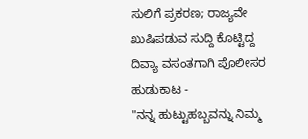ಸುಲಿಗೆ ಪ್ರಕರಣ; ರಾಜ್ಯವೇ ಖುಷಿಪಡುವ ಸುದ್ದಿ ಕೊಟ್ಟಿದ್ದ ದಿವ್ಯಾ ವಸಂತಗಾಗಿ ಪೊಲೀಸರ ಹುಡುಕಾಟ -
"ನನ್ನ ಹುಟ್ಟುಹಬ್ಬವನ್ನು ನಿಮ್ಮ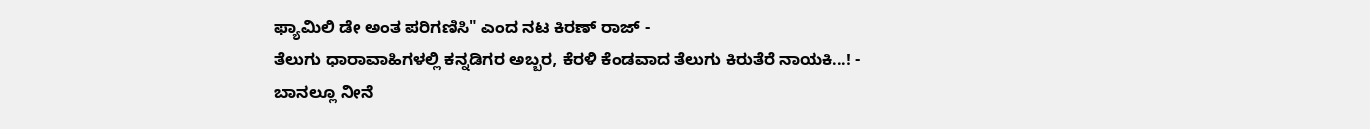ಫ್ಯಾಮಿಲಿ ಡೇ ಅಂತ ಪರಿಗಣಿಸಿ" ಎಂದ ನಟ ಕಿರಣ್ ರಾಜ್ -
ತೆಲುಗು ಧಾರಾವಾಹಿಗಳಲ್ಲಿ ಕನ್ನಡಿಗರ ಅಬ್ಬರ, ಕೆರಳಿ ಕೆಂಡವಾದ ತೆಲುಗು ಕಿರುತೆರೆ ನಾಯಕಿ...! -
ಬಾನಲ್ಲೂ ನೀನೆ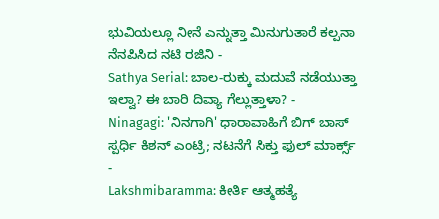ಭುವಿಯಲ್ಲೂ ನೀನೆ ಎನ್ನುತ್ತಾ ಮಿನುಗುತಾರೆ ಕಲ್ಪನಾ ನೆನಪಿಸಿದ ನಟಿ ರಜಿನಿ -
Sathya Serial: ಬಾಲ-ರುಕ್ಕು ಮದುವೆ ನಡೆಯುತ್ತಾ ಇಲ್ವಾ? ಈ ಬಾರಿ ದಿವ್ಯಾ ಗೆಲ್ಲುತ್ತಾಳಾ? -
Ninagagi: 'ನಿನಗಾಗಿ' ಧಾರಾವಾಹಿಗೆ ಬಿಗ್ ಬಾಸ್ ಸ್ಪರ್ಧಿ ಕಿಶನ್ ಎಂಟ್ರಿ; ನಟನೆಗೆ ಸಿಕ್ತು ಫುಲ್ ಮಾರ್ಕ್ಸ್ -
Lakshmibaramma: ಕೀರ್ತಿ ಆತ್ಮಹತ್ಯೆ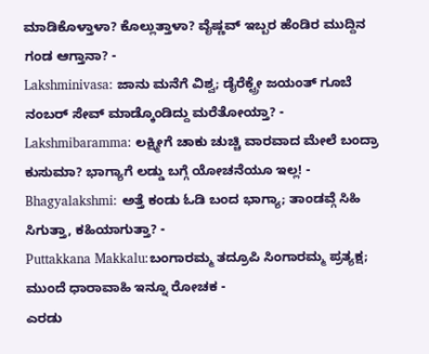ಮಾಡಿಕೊಳ್ತಾಳಾ? ಕೊಲ್ಲುತ್ತಾಳಾ? ವೈಷ್ಣವ್ ಇಬ್ಬರ ಹೆಂಡಿರ ಮುದ್ದಿನ ಗಂಡ ಆಗ್ತಾನಾ? -
Lakshminivasa: ಜಾನು ಮನೆಗೆ ವಿಶ್ವ; ಡೈರೆಕ್ಟ್ರೇ ಜಯಂತ್ ಗೂಬೆ ನಂಬರ್ ಸೇವ್ ಮಾಡ್ಕೊಂಡಿದ್ದು ಮರೆತೋಯ್ತಾ? -
Lakshmibaramma: ಲಕ್ಷ್ಮೀಗೆ ಚಾಕು ಚುಚ್ಚಿ ವಾರವಾದ ಮೇಲೆ ಬಂದ್ರಾ ಕುಸುಮಾ? ಭಾಗ್ಯಾಗೆ ಲಡ್ಡು ಬಗ್ಗೆ ಯೋಚನೆಯೂ ಇಲ್ಲ! -
Bhagyalakshmi: ಅತ್ತೆ ಕಂಡು ಓಡಿ ಬಂದ ಭಾಗ್ಯಾ; ತಾಂಡವ್ಗೆ ಸಿಹಿ ಸಿಗುತ್ತಾ, ಕಹಿಯಾಗುತ್ತಾ? -
Puttakkana Makkalu:ಬಂಗಾರಮ್ಮ ತದ್ರೂಪಿ ಸಿಂಗಾರಮ್ಮ ಪ್ರತ್ಯಕ್ಷ; ಮುಂದೆ ಧಾರಾವಾಹಿ ಇನ್ನೂ ರೋಚಕ -
ಎರಡು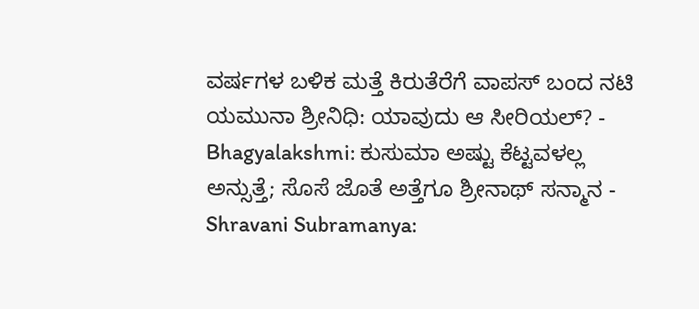ವರ್ಷಗಳ ಬಳಿಕ ಮತ್ತೆ ಕಿರುತೆರೆಗೆ ವಾಪಸ್ ಬಂದ ನಟಿ ಯಮುನಾ ಶ್ರೀನಿಧಿ: ಯಾವುದು ಆ ಸೀರಿಯಲ್? -
Bhagyalakshmi: ಕುಸುಮಾ ಅಷ್ಟು ಕೆಟ್ಟವಳಲ್ಲ ಅನ್ಸುತ್ತೆ; ಸೊಸೆ ಜೊತೆ ಅತ್ತೆಗೂ ಶ್ರೀನಾಥ್ ಸನ್ಮಾನ -
Shravani Subramanya: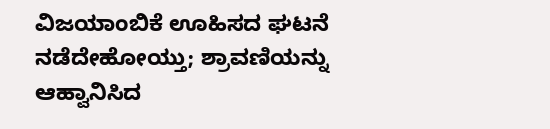ವಿಜಯಾಂಬಿಕೆ ಊಹಿಸದ ಘಟನೆ ನಡೆದೇಹೋಯ್ತು; ಶ್ರಾವಣಿಯನ್ನು ಆಹ್ವಾನಿಸಿದ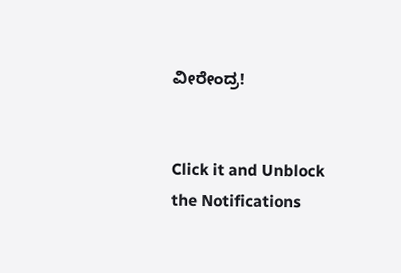ವೀರೇಂದ್ರ!


Click it and Unblock the Notifications